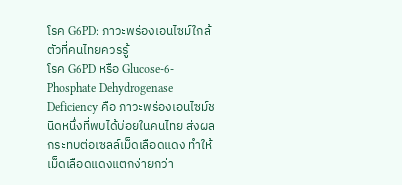โรค G6PD: ภาวะพร่องเอนไซม์ใกล้ตัวที่คนไทยควรรู้
โรค G6PD หรือ Glucose-6-Phosphate Dehydrogenase Deficiency คือ ภาวะพร่องเอนไซม์ชนิดหนึ่งที่พบได้บ่อยในคนไทย ส่งผลกระทบต่อเซลล์เม็ดเลือดแดง ทำให้เม็ดเลือดแดงแตกง่ายกว่า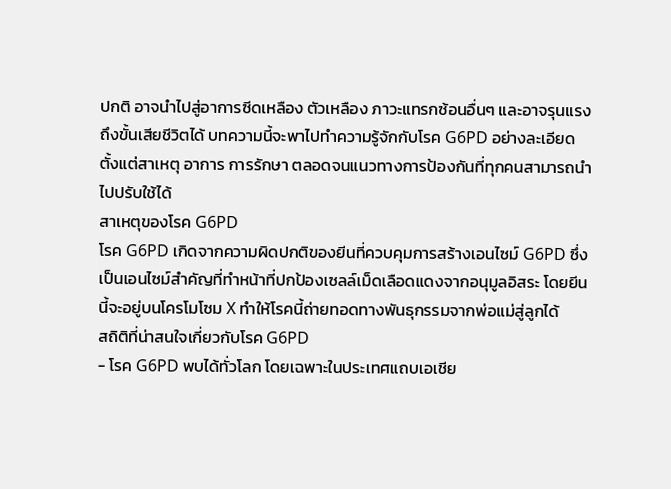ปกติ อาจนำไปสู่อาการซีดเหลือง ตัวเหลือง ภาวะแทรกซ้อนอื่นๆ และอาจรุนแรงถึงขั้นเสียชีวิตได้ บทความนี้จะพาไปทำความรู้จักกับโรค G6PD อย่างละเอียด ตั้งแต่สาเหตุ อาการ การรักษา ตลอดจนแนวทางการป้องกันที่ทุกคนสามารถนำไปปรับใช้ได้
สาเหตุของโรค G6PD
โรค G6PD เกิดจากความผิดปกติของยีนที่ควบคุมการสร้างเอนไซม์ G6PD ซึ่งเป็นเอนไซม์สำคัญที่ทำหน้าที่ปกป้องเซลล์เม็ดเลือดแดงจากอนุมูลอิสระ โดยยีนนี้จะอยู่บนโครโมโซม X ทำให้โรคนี้ถ่ายทอดทางพันธุกรรมจากพ่อแม่สู่ลูกได้
สถิติที่น่าสนใจเกี่ยวกับโรค G6PD
- โรค G6PD พบได้ทั่วโลก โดยเฉพาะในประเทศแถบเอเชีย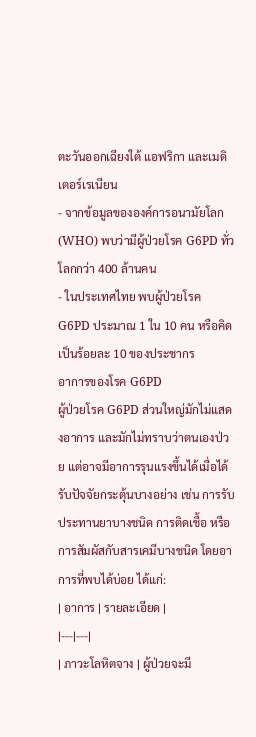ตะวันออกเฉียงใต้ แอฟริกา และเมดิเตอร์เรเนียน
- จากข้อมูลขององค์การอนามัยโลก (WHO) พบว่ามีผู้ป่วยโรค G6PD ทั่วโลกกว่า 400 ล้านคน
- ในประเทศไทย พบผู้ป่วยโรค G6PD ประมาณ 1 ใน 10 คน หรือคิดเป็นร้อยละ 10 ของประชากร
อาการของโรค G6PD
ผู้ป่วยโรค G6PD ส่วนใหญ่มักไม่แสดงอาการ และมักไม่ทราบว่าตนเองป่วย แต่อาจมีอาการรุนแรงขึ้นได้เมื่อได้รับปัจจัยกระตุ้นบางอย่าง เช่น การรับประทานยาบางชนิด การติดเชื้อ หรือการสัมผัสกับสารเคมีบางชนิด โดยอาการที่พบได้บ่อย ได้แก่:
| อาการ | รายละเอียด |
|---|---|
| ภาวะโลหิตจาง | ผู้ป่วยจะมี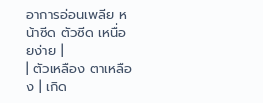อาการอ่อนเพลีย หน้าซีด ตัวซีด เหนื่อยง่าย |
| ตัวเหลือง ตาเหลือง | เกิด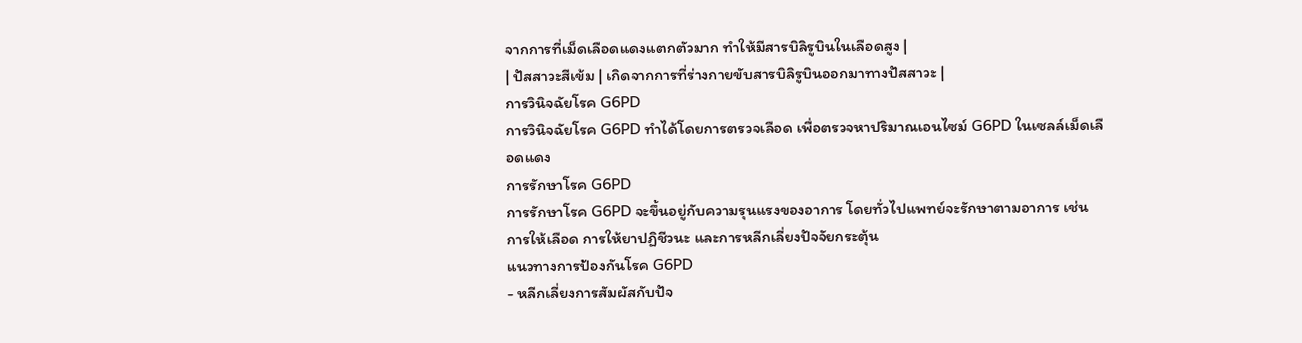จากการที่เม็ดเลือดแดงแตกตัวมาก ทำให้มีสารบิลิรูบินในเลือดสูง |
| ปัสสาวะสีเข้ม | เกิดจากการที่ร่างกายขับสารบิลิรูบินออกมาทางปัสสาวะ |
การวินิจฉัยโรค G6PD
การวินิจฉัยโรค G6PD ทำได้โดยการตรวจเลือด เพื่อตรวจหาปริมาณเอนไซม์ G6PD ในเซลล์เม็ดเลือดแดง
การรักษาโรค G6PD
การรักษาโรค G6PD จะขึ้นอยู่กับความรุนแรงของอาการ โดยทั่วไปแพทย์จะรักษาตามอาการ เช่น การให้เลือด การให้ยาปฏิชีวนะ และการหลีกเลี่ยงปัจจัยกระตุ้น
แนวทางการป้องกันโรค G6PD
- หลีกเลี่ยงการสัมผัสกับปัจ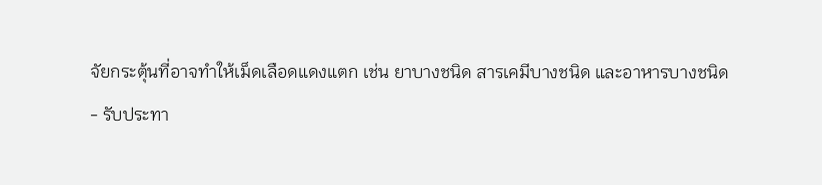จัยกระตุ้นที่อาจทำให้เม็ดเลือดแดงแตก เช่น ยาบางชนิด สารเคมีบางชนิด และอาหารบางชนิด
- รับประทา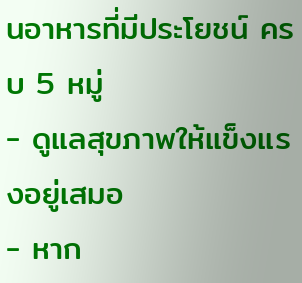นอาหารที่มีประโยชน์ ครบ 5 หมู่
- ดูแลสุขภาพให้แข็งแรงอยู่เสมอ
- หาก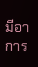มีอาการ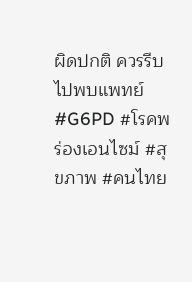ผิดปกติ ควรรีบไปพบแพทย์
#G6PD #โรคพร่องเอนไซม์ #สุขภาพ #คนไทย